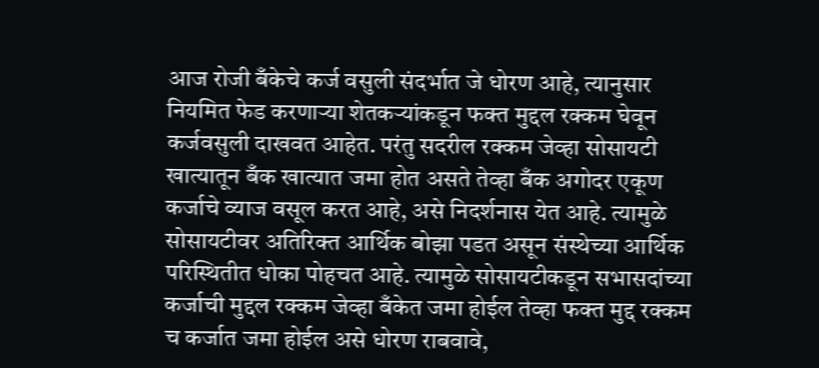आज रोजी बँकेचे कर्ज वसुली संदर्भात जे धोरण आहे, त्यानुसार नियमित फेड करणाऱ्या शेतकऱ्यांकडून फक्त मुद्दल रक्कम घेवून कर्जवसुली दाखवत आहेत. परंतु सदरील रक्कम जेव्हा सोसायटी खात्यातून बँक खात्यात जमा होत असते तेव्हा बँक अगोदर एकूण कर्जाचे व्याज वसूल करत आहे, असे निदर्शनास येत आहे. त्यामुळे सोसायटीवर अतिरिक्त आर्थिक बोझा पडत असून संस्थेच्या आर्थिक परिस्थितीत धोका पोहचत आहे. त्यामुळे सोसायटीकडून सभासदांच्या कर्जाची मुद्दल रक्कम जेव्हा बँकेत जमा होईल तेव्हा फक्त मुद्द रक्कम च कर्जात जमा होईल असे धोरण राबवावे,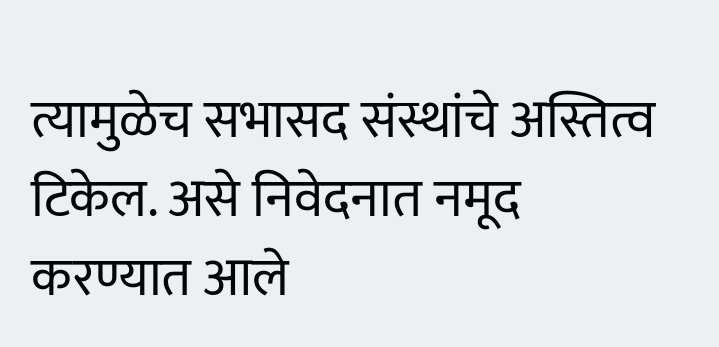त्यामुळेच सभासद संस्थांचे अस्तित्व टिकेल. असे निवेदनात नमूद करण्यात आले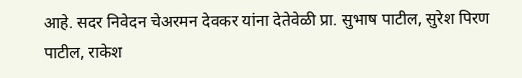आहे. सदर निवेदन चेअरमन देवकर यांना देतेवेळी प्रा. सुभाष पाटील, सुरेश पिरण पाटील, राकेश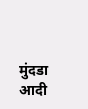मुंदडा आदी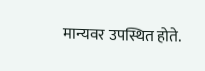मान्यवर उपस्थित होते.